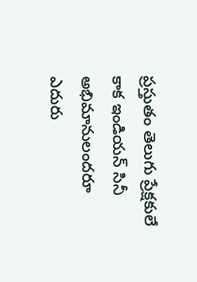ప్రస్తుతం తెలుగు ప్రేక్షకులే కాక ఇండియన్ సినీ అభిమానులందరూ ఎదురు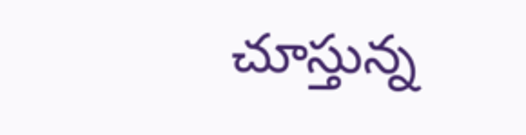చూస్తున్న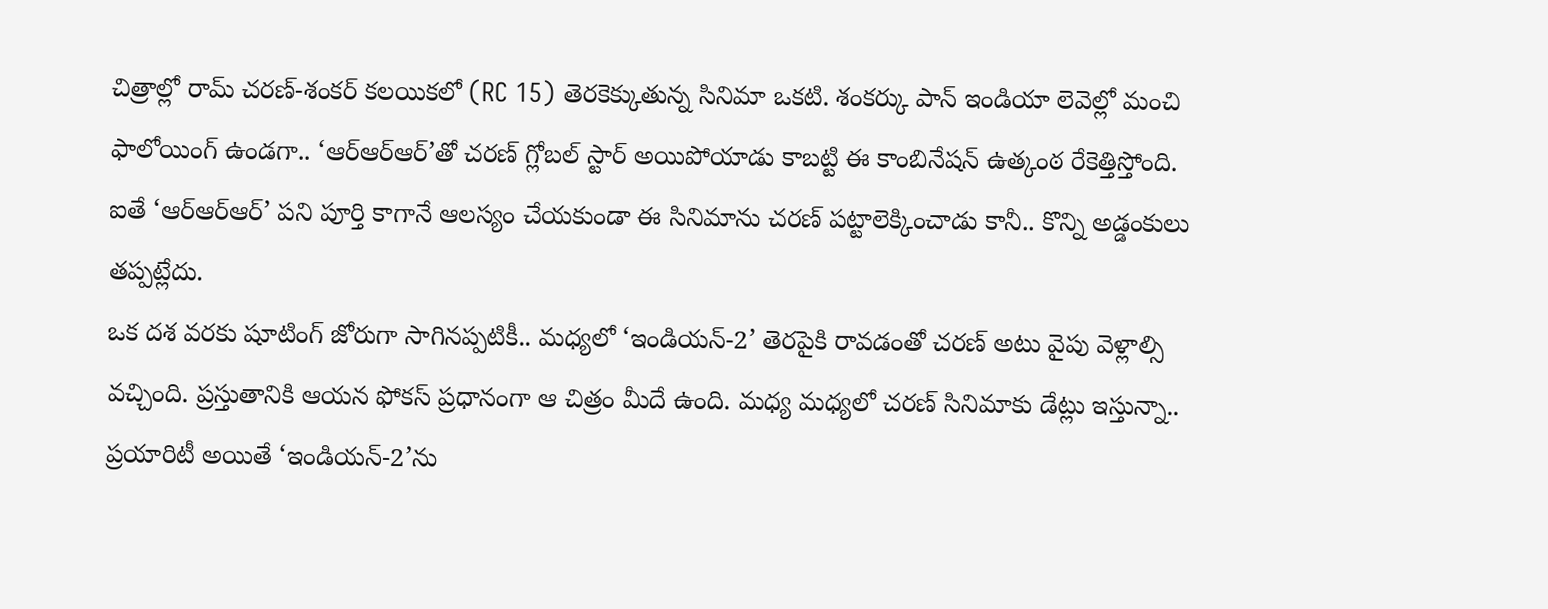చిత్రాల్లో రామ్ చరణ్-శంకర్ కలయికలో (RC 15) తెరకెక్కుతున్న సినిమా ఒకటి. శంకర్కు పాన్ ఇండియా లెవెల్లో మంచి ఫాలోయింగ్ ఉండగా.. ‘ఆర్ఆర్ఆర్’తో చరణ్ గ్లోబల్ స్టార్ అయిపోయాడు కాబట్టి ఈ కాంబినేషన్ ఉత్కంఠ రేకెత్తిస్తోంది. ఐతే ‘ఆర్ఆర్ఆర్’ పని పూర్తి కాగానే ఆలస్యం చేయకుండా ఈ సినిమాను చరణ్ పట్టాలెక్కించాడు కానీ.. కొన్ని అడ్డంకులు తప్పట్లేదు.
ఒక దశ వరకు షూటింగ్ జోరుగా సాగినప్పటికీ.. మధ్యలో ‘ఇండియన్-2’ తెరపైకి రావడంతో చరణ్ అటు వైపు వెళ్లాల్సి వచ్చింది. ప్రస్తుతానికి ఆయన ఫోకస్ ప్రధానంగా ఆ చిత్రం మీదే ఉంది. మధ్య మధ్యలో చరణ్ సినిమాకు డేట్లు ఇస్తున్నా.. ప్రయారిటీ అయితే ‘ఇండియన్-2’ను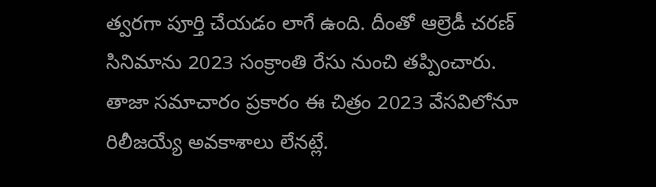త్వరగా పూర్తి చేయడం లాగే ఉంది. దీంతో ఆల్రెడీ చరణ్ సినిమాను 2023 సంక్రాంతి రేసు నుంచి తప్పించారు.
తాజా సమాచారం ప్రకారం ఈ చిత్రం 2023 వేసవిలోనూ రిలీజయ్యే అవకాశాలు లేనట్లే.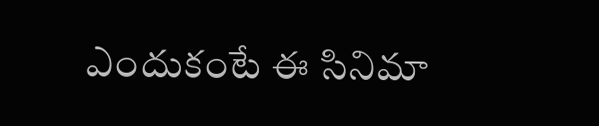ఎందుకంటే ఈ సినిమా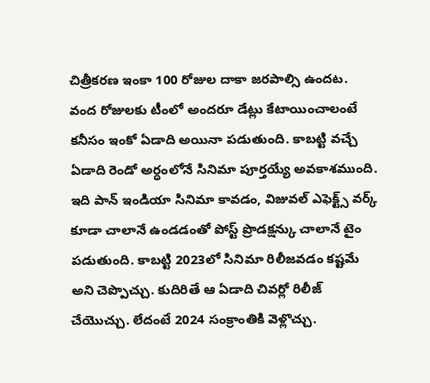చిత్రీకరణ ఇంకా 100 రోజుల దాకా జరపాల్సి ఉందట. వంద రోజులకు టీంలో అందరూ డేట్లు కేటాయించాలంటే కనీసం ఇంకో ఏడాది అయినా పడుతుంది. కాబట్టి వచ్చే ఏడాది రెండో అర్ధంలోనే సినిమా పూర్తయ్యే అవకాశముంది.
ఇది పాన్ ఇండియా సినిమా కావడం, విజువల్ ఎఫెక్ట్స్ వర్క్ కూడా చాలానే ఉండడంతో పోస్ట్ ప్రొడక్షన్కు చాలానే టైం పడుతుంది. కాబట్టి 2023లో సినిమా రిలీజవడం కష్టమే అని చెప్పొచ్చు. కుదిరితే ఆ ఏడాది చివర్లో రిలీజ్ చేయొచ్చు. లేదంటే 2024 సంక్రాంతికి వెళ్లొచ్చు.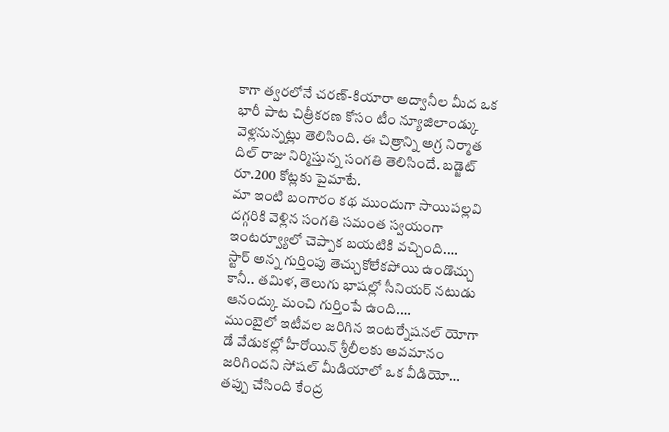కాగా త్వరలోనే చరణ్-కియారా అద్వానీల మీద ఒక భారీ పాట చిత్రీకరణ కోసం టీం న్యూజిలాండ్కు వెళ్లనున్నట్లు తెలిసింది. ఈ చిత్రాన్ని అగ్ర నిర్మాత దిల్ రాజు నిర్మిస్తున్న సంగతి తెలిసిందే. బడ్జెట్ రూ.200 కోట్లకు పైమాటే.
మా ఇంటి బంగారం కథ ముందుగా సాయిపల్లవి దగ్గరికి వెళ్లిన సంగతి సమంత స్వయంగా ఇంటర్వ్యూలో చెప్పాక బయటికి వచ్చింది.…
స్టార్ అన్న గుర్తింపు తెచ్చుకోలేకపోయి ఉండొచ్చు కానీ.. తమిళ, తెలుగు భాషల్లో సీనియర్ నటుడు ఆనంద్కు మంచి గుర్తింపే ఉంది.…
ముంబైలో ఇటీవల జరిగిన ఇంటర్నేషనల్ యోగా డే వేడుకల్లో హీరోయిన్ శ్రీలీలకు అవమానం జరిగిందని సోషల్ మీడియాలో ఒక వీడియో…
తప్పు చేసింది కేంద్ర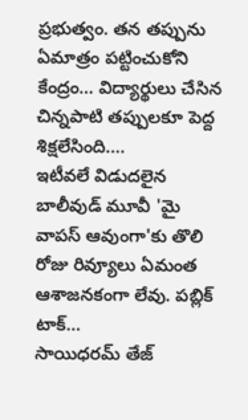ప్రభుత్వం. తన తప్పును ఏమాత్రం పట్టించుకోని కేంద్రం… విద్యార్థులు చేసిన చిన్నపాటి తప్పులకూ పెద్ద శిక్షలేసింది.…
ఇటీవలే విడుదలైన బాలీవుడ్ మూవీ 'మై వాపస్ ఆవుంగా'కు తొలి రోజు రివ్యూలు ఏమంత ఆశాజనకంగా లేవు. పబ్లిక్ టాక్…
సాయిధరమ్ తేజ్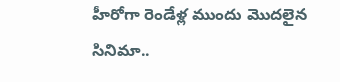హీరోగా రెండేళ్ల ముందు మొదలైన సినిమా..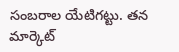సంబరాల యేటిగట్టు. తన మార్కెట్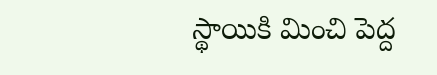స్థాయికి మించి పెద్ద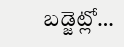బడ్జెట్లో…